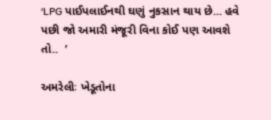‘LPG પાઈપલાઈનથી ઘણું નુકસાન થાય છે... હવે પછી જો અમારી મંજૂરી વિના કોઈ પણ આવશે તો..  ’

અમરેલીઃ ખેડૂતોના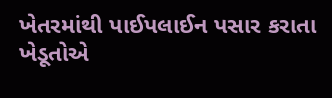ખેતરમાંથી પાઈપલાઈન પસાર કરાતા ખેડૂતોએ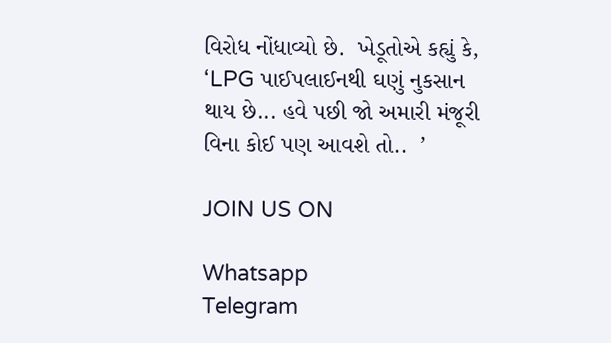વિરોધ નોંધાવ્યો છે.  ખેડૂતોએ કહ્યું કે, ‘LPG પાઈપલાઈનથી ઘણું નુકસાન થાય છે... હવે પછી જો અમારી મંજૂરી વિના કોઈ પણ આવશે તો..  ’

JOIN US ON

Whatsapp
Telegram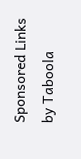Sponsored Links by Taboola